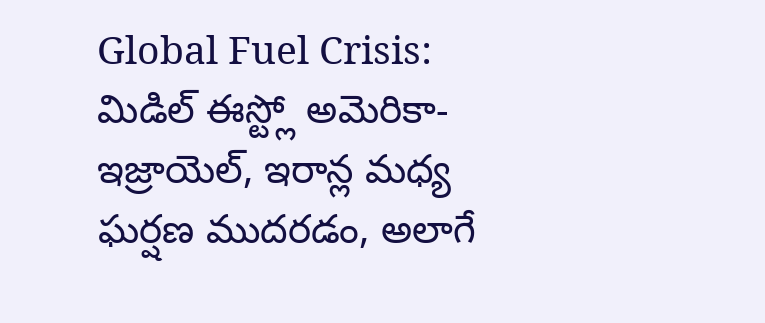Global Fuel Crisis: మిడిల్ ఈస్ట్లో అమెరికా-ఇజ్రాయెల్, ఇరాన్ల మధ్య ఘర్షణ ముదరడం, అలాగే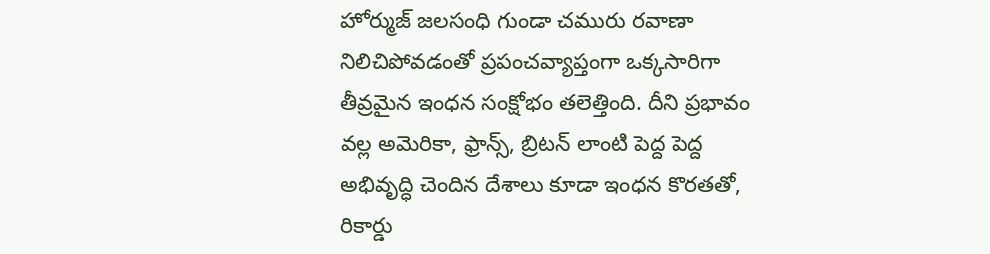హోర్ముజ్ జలసంధి గుండా చమురు రవాణా నిలిచిపోవడంతో ప్రపంచవ్యాప్తంగా ఒక్కసారిగా తీవ్రమైన ఇంధన సంక్షోభం తలెత్తింది. దీని ప్రభావం వల్ల అమెరికా, ఫ్రాన్స్, బ్రిటన్ లాంటి పెద్ద పెద్ద అభివృద్ధి చెందిన దేశాలు కూడా ఇంధన కొరతతో, రికార్డు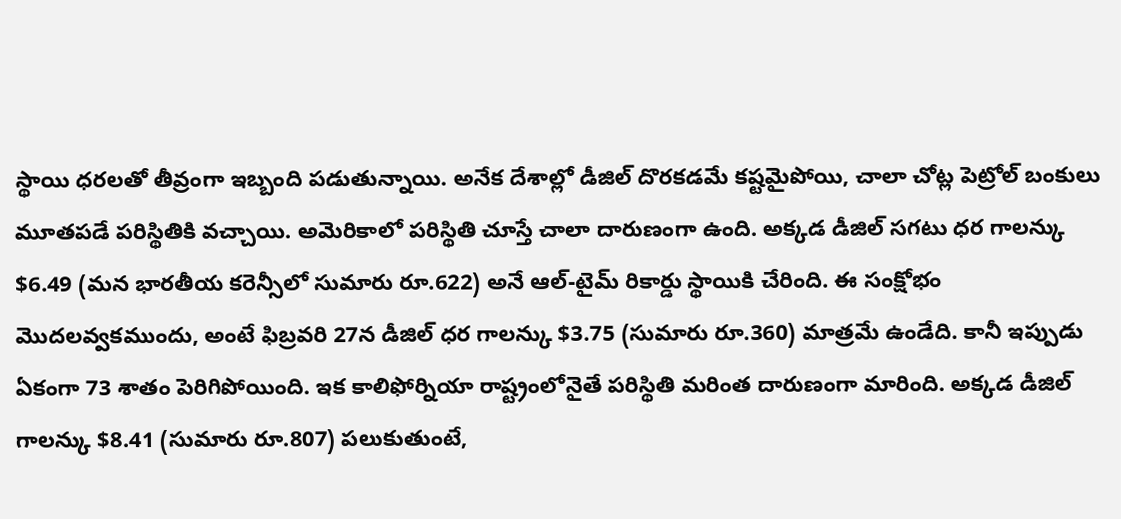స్థాయి ధరలతో తీవ్రంగా ఇబ్బంది పడుతున్నాయి. అనేక దేశాల్లో డీజిల్ దొరకడమే కష్టమైపోయి, చాలా చోట్ల పెట్రోల్ బంకులు మూతపడే పరిస్థితికి వచ్చాయి. అమెరికాలో పరిస్థితి చూస్తే చాలా దారుణంగా ఉంది. అక్కడ డీజిల్ సగటు ధర గాలన్కు $6.49 (మన భారతీయ కరెన్సీలో సుమారు రూ.622) అనే ఆల్-టైమ్ రికార్డు స్థాయికి చేరింది. ఈ సంక్షోభం మొదలవ్వకముందు, అంటే ఫిబ్రవరి 27న డీజిల్ ధర గాలన్కు $3.75 (సుమారు రూ.360) మాత్రమే ఉండేది. కానీ ఇప్పుడు ఏకంగా 73 శాతం పెరిగిపోయింది. ఇక కాలిఫోర్నియా రాష్ట్రంలోనైతే పరిస్థితి మరింత దారుణంగా మారింది. అక్కడ డీజిల్ గాలన్కు $8.41 (సుమారు రూ.807) పలుకుతుంటే,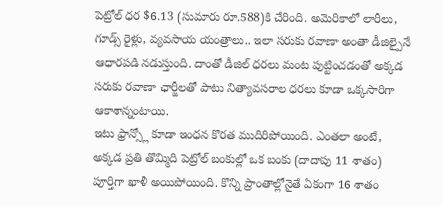పెట్రోల్ ధర $6.13 (సుమారు రూ.588)కి చేరింది. అమెరికాలో లారీలు, గూడ్స్ రైళ్లు, వ్యవసాయ యంత్రాలు.. ఇలా సరుకు రవాణా అంతా డీజిల్పైనే ఆధారపడి నడుస్తుంది. దాంతో డీజిల్ ధరలు మంట పుట్టించడంతో అక్కడ సరుకు రవాణా ఛార్జీలతో పాటు నిత్యావసరాల ధరలు కూడా ఒక్కసారిగా ఆకాశాన్నంటాయి.
ఇటు ఫ్రాన్స్లో కూడా ఇంధన కొరత ముదిరిపోయింది. ఎంతలా అంటే, అక్కడ ప్రతి తొమ్మిది పెట్రోల్ బంకుల్లో ఒక బంకు (దాదాపు 11 శాతం) పూర్తిగా ఖాళీ అయిపోయింది. కొన్ని ప్రాంతాల్లోనైతే ఏకంగా 16 శాతం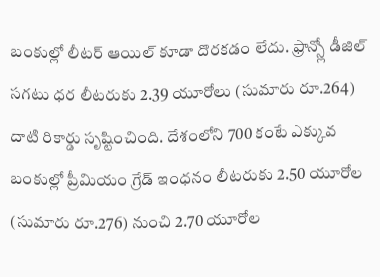బంకుల్లో లీటర్ ఆయిల్ కూడా దొరకడం లేదు. ఫ్రాన్స్లో డీజిల్ సగటు ధర లీటరుకు 2.39 యూరోలు (సుమారు రూ.264) దాటి రికార్డు సృష్టించింది. దేశంలోని 700 కంటే ఎక్కువ బంకుల్లో ప్రీమియం గ్రేడ్ ఇంధనం లీటరుకు 2.50 యూరోల (సుమారు రూ.276) నుంచి 2.70 యూరోల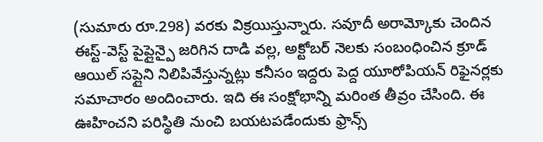(సుమారు రూ.298) వరకు విక్రయిస్తున్నారు. సవూదీ అరామ్కోకు చెందిన ఈస్ట్-వెస్ట్ పైప్లైన్పై జరిగిన దాడి వల్ల, అక్టోబర్ నెలకు సంబంధించిన క్రూడ్ ఆయిల్ సప్లైని నిలిపివేస్తున్నట్లు కనీసం ఇద్దరు పెద్ద యూరోపియన్ రిఫైనర్లకు సమాచారం అందించారు. ఇది ఈ సంక్షోభాన్ని మరింత తీవ్రం చేసింది. ఈ ఊహించని పరిస్థితి నుంచి బయటపడేందుకు ఫ్రాన్స్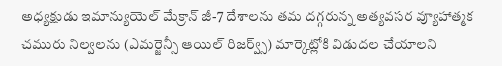అధ్యక్షుడు ఇమాన్యుయెల్ మేక్రాన్ జీ-7 దేశాలను తమ దగ్గరున్న అత్యవసర వ్యూహాత్మక చమురు నిల్వలను (ఎమర్జెన్సీ ఆయిల్ రిజర్వ్స్) మార్కెట్లోకి విడుదల చేయాలని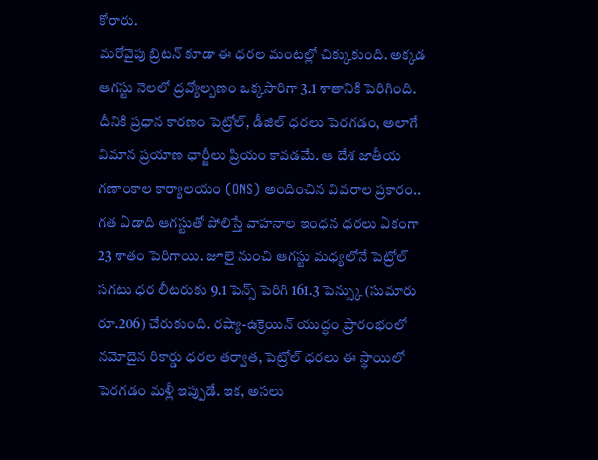కోరారు.
మరోవైపు బ్రిటన్ కూడా ఈ ధరల మంటల్లో చిక్కుకుంది. అక్కడ ఆగస్టు నెలలో ద్రవ్యోల్బణం ఒక్కసారిగా 3.1 శాతానికి పెరిగింది. దీనికి ప్రధాన కారణం పెట్రోల్, డీజిల్ ధరలు పెరగడం, అలాగే విమాన ప్రయాణ ఛార్జీలు ప్రియం కావడమే. ఆ దేశ జాతీయ గణాంకాల కార్యాలయం (ONS) అందించిన వివరాల ప్రకారం.. గత ఏడాది ఆగస్టుతో పోలిస్తే వాహనాల ఇంధన ధరలు ఏకంగా 23 శాతం పెరిగాయి. జూలై నుంచి ఆగస్టు మధ్యలోనే పెట్రోల్ సగటు ధర లీటరుకు 9.1 పెన్స్ పెరిగి 161.3 పెన్స్కు (సుమారు రూ.206) చేరుకుంది. రష్యా-ఉక్రెయిన్ యుద్ధం ప్రారంభంలో నమోదైన రికార్డు ధరల తర్వాత, పెట్రోల్ ధరలు ఈ స్థాయిలో పెరగడం మళ్లీ ఇప్పుడే. ఇక, అసలు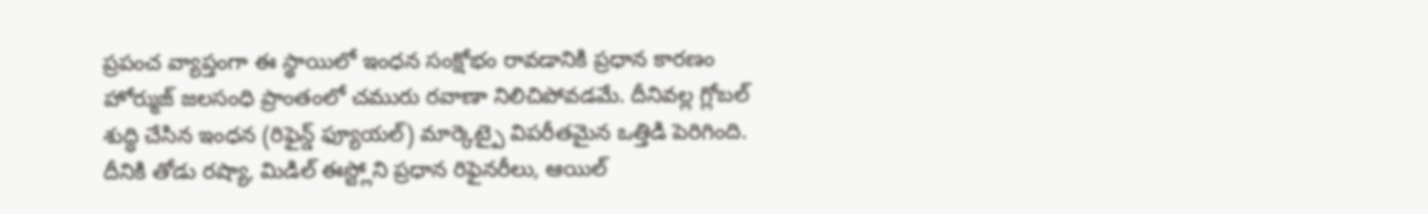ప్రపంచ వ్యాప్తంగా ఈ స్థాయిలో ఇంధన సంక్షోభం రావడానికి ప్రధాన కారణం హోర్ముజ్ జలసంధి ప్రాంతంలో చమురు రవాణా నిలిచిపోవడమే. దీనివల్ల గ్లోబల్ శుద్ధి చేసిన ఇంధన (రిఫైన్డ్ ఫ్యూయల్) మార్కెట్పై విపరీతమైన ఒత్తిడి పెరిగింది. దీనికి తోడు రష్యా, మిడిల్ ఈస్ట్లోని ప్రధాన రిఫైనరీలు, ఆయిల్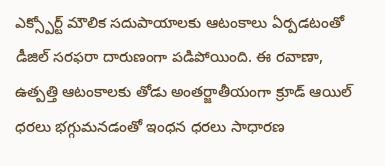ఎక్స్పోర్ట్ మౌలిక సదుపాయాలకు ఆటంకాలు ఏర్పడటంతో డీజిల్ సరఫరా దారుణంగా పడిపోయింది. ఈ రవాణా, ఉత్పత్తి ఆటంకాలకు తోడు అంతర్జాతీయంగా క్రూడ్ ఆయిల్ ధరలు భగ్గుమనడంతో ఇంధన ధరలు సాధారణ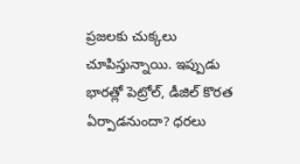ప్రజలకు చుక్కలు చూపిస్తున్నాయి. ఇప్పుడు భారత్లో పెట్రోల్, డీజిల్ కొరత ఏర్పాడనుందా? ధరలు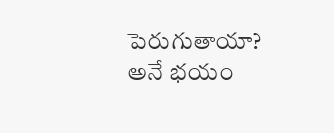పెరుగుతాయా? అనే భయం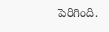పెరిగింది.